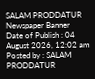SALAM PRODDATUR
Newspaper Banner
Date of Publish : 04 August 2026, 12:02 am Posted by : SALAM PRODDATUR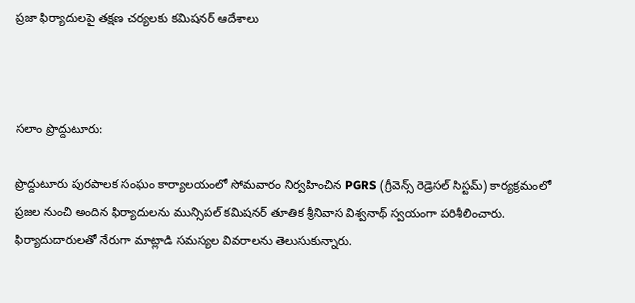ప్రజా ఫిర్యాదులపై తక్షణ చర్యలకు కమిషనర్ ఆదేశాలు



సలాం ప్రొద్దుటూరు:

ప్రొద్దుటూరు పురపాలక సంఘం కార్యాలయంలో సోమవారం నిర్వహించిన PGRS (గ్రీవెన్స్ రెడ్రెసల్ సిస్టమ్) కార్యక్రమంలో ప్రజల నుంచి అందిన ఫిర్యాదులను మున్సిపల్ కమిషనర్ తూతిక శ్రీనివాస విశ్వనాథ్ స్వయంగా పరిశీలించారు. ఫిర్యాదుదారులతో నేరుగా మాట్లాడి సమస్యల వివరాలను తెలుసుకున్నారు.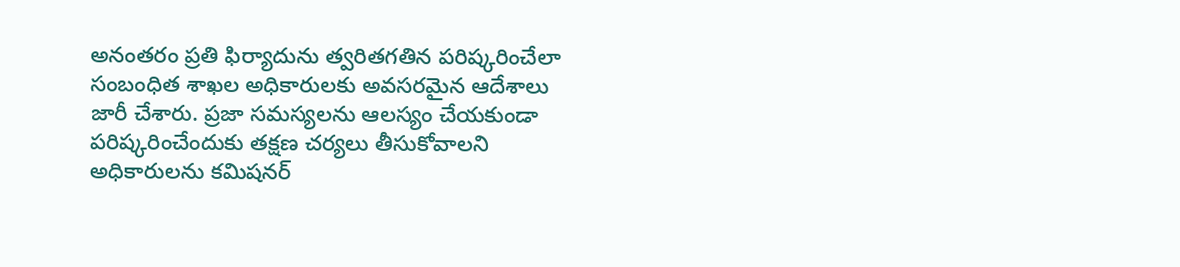అనంతరం ప్రతి ఫిర్యాదును త్వరితగతిన పరిష్కరించేలా సంబంధిత శాఖల అధికారులకు అవసరమైన ఆదేశాలు జారీ చేశారు. ప్రజా సమస్యలను ఆలస్యం చేయకుండా పరిష్కరించేందుకు తక్షణ చర్యలు తీసుకోవాలని అధికారులను కమిషనర్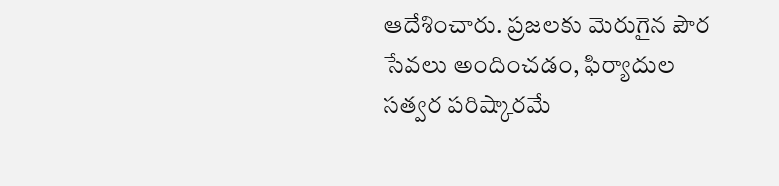ఆదేశించారు. ప్రజలకు మెరుగైన పౌర సేవలు అందించడం, ఫిర్యాదుల సత్వర పరిష్కారమే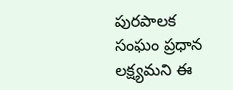పురపాలక సంఘం ప్రధాన లక్ష్యమని ఈ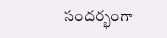సందర్భంగా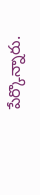పేర్కొన్నారు.